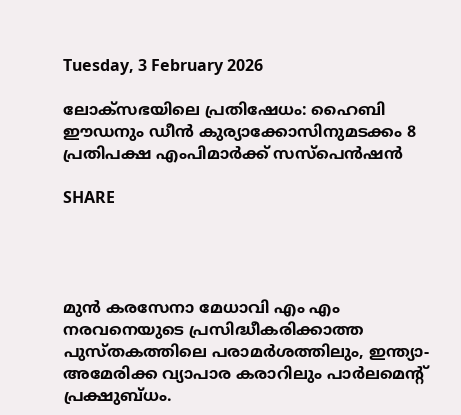Tuesday, 3 February 2026

ലോക്‌സഭയിലെ പ്രതിഷേധം: ഹൈബി ഈഡനും ഡീന്‍ കുര്യാക്കോസിനുമടക്കം 8 പ്രതിപക്ഷ എംപിമാര്‍ക്ക് സസ്‌പെന്‍ഷന്‍

SHARE




മുന്‍ കരസേനാ മേധാവി എം എം നരവനെയുടെ പ്രസിദ്ധീകരിക്കാത്ത പുസ്തകത്തിലെ പരാമര്‍ശത്തിലും, ഇന്ത്യാ-അമേരിക്ക വ്യാപാര കരാറിലും പാര്‍ലമെന്റ് പ്രക്ഷുബ്ധം.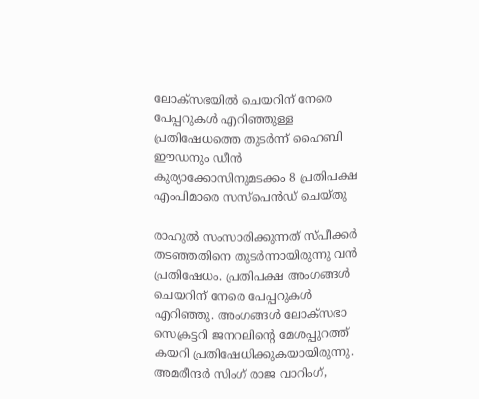ലോക്‌സഭയില്‍ ചെയറിന് നേരെ പേപ്പറുകള്‍ എറിഞ്ഞുള്ള പ്രതിഷേധത്തെ തുടര്‍ന്ന് ഹൈബി ഈഡനും ഡീന്‍ കുര്യാക്കോസിനുമടക്കം 8 പ്രതിപക്ഷ എംപിമാരെ സസ്‌പെന്‍ഡ് ചെയ്തു

രാഹുല്‍ സംസാരിക്കുന്നത് സ്പീക്കര്‍ തടഞ്ഞതിനെ തുടര്‍ന്നായിരുന്നു വന്‍ പ്രതിഷേധം. പ്രതിപക്ഷ അംഗങ്ങള്‍ ചെയറിന് നേരെ പേപ്പറുകള്‍ എറിഞ്ഞു. അംഗങ്ങള്‍ ലോക്‌സഭാ സെക്രട്ടറി ജനറലിന്റെ മേശപ്പുറത്ത് കയറി പ്രതിഷേധിക്കുകയായിരുന്നു. അമരീന്ദര്‍ സിംഗ് രാജ വാറിംഗ്,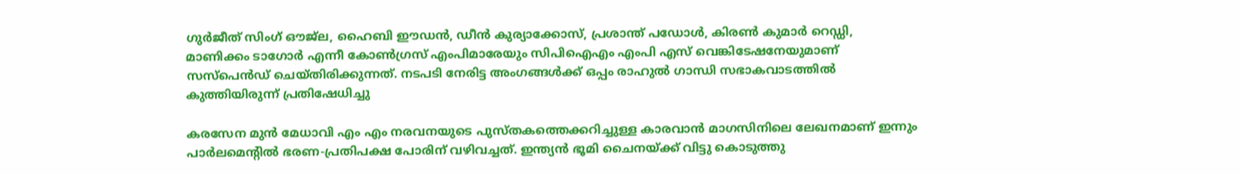ഗുര്‍ജീത് സിംഗ് ഔജ്ല, ഹൈബി ഈഡന്‍, ഡീന്‍ കുര്യാക്കോസ്, പ്രശാന്ത് പഡോള്‍, കിരണ്‍ കുമാര്‍ റെഡ്ഡി, മാണിക്കം ടാഗോര്‍ എന്നീ കോണ്‍ഗ്രസ് എംപിമാരേയും സിപിഐഎം എംപി എസ് വെങ്കിടേഷനേയുമാണ് സസ്‌പെന്‍ഡ് ചെയ്തിരിക്കുന്നത്. നടപടി നേരിട്ട അംഗങ്ങള്‍ക്ക് ഒപ്പം രാഹുല്‍ ഗാന്ധി സഭാകവാടത്തില്‍ കുത്തിയിരുന്ന് പ്രതിഷേധിച്ചു

കരസേന മുന്‍ മേധാവി എം എം നരവനയുടെ പുസ്തകത്തെക്കറിച്ചുള്ള കാരവാന്‍ മാഗസിനിലെ ലേഖനമാണ് ഇന്നും പാര്‍ലമെന്റില്‍ ഭരണ-പ്രതിപക്ഷ പോരിന് വഴിവച്ചത്. ഇന്ത്യന്‍ ഭൂമി ചൈനയ്ക്ക് വിട്ടു കൊടുത്തു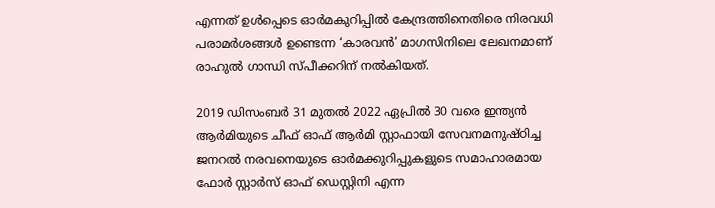എന്നത് ഉള്‍പ്പെടെ ഓര്‍മകുറിപ്പില്‍ കേന്ദ്രത്തിനെതിരെ നിരവധി പരാമര്‍ശങ്ങള്‍ ഉണ്ടെന്ന ‘കാരവന്‍’ മാഗസിനിലെ ലേഖനമാണ് രാഹുല്‍ ഗാന്ധി സ്പീക്കറിന് നല്‍കിയത്.

2019 ഡിസംബര്‍ 31 മുതല്‍ 2022 ഏപ്രില്‍ 30 വരെ ഇന്ത്യന്‍ ആര്‍മിയുടെ ചീഫ് ഓഫ് ആര്‍മി സ്റ്റാഫായി സേവനമനുഷ്ഠിച്ച ജനറല്‍ നരവനെയുടെ ഓര്‍മക്കുറിപ്പുകളുടെ സമാഹാരമായ ഫോര്‍ സ്റ്റാര്‍സ് ഓഫ് ഡെസ്റ്റിനി എന്ന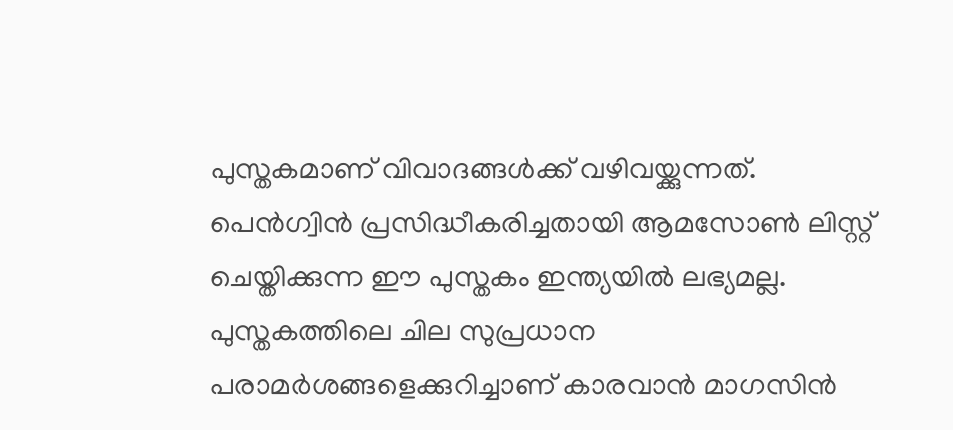പുസ്തകമാണ് വിവാദങ്ങള്‍ക്ക് വഴിവയ്ക്കുന്നത്. പെന്‍ഗ്വിന്‍ പ്രസിദ്ധീകരിച്ചതായി ആമസോണ്‍ ലിസ്റ്റ് ചെയ്തിക്കുന്ന ഈ പുസ്തകം ഇന്ത്യയില്‍ ലഭ്യമല്ല. പുസ്തകത്തിലെ ചില സുപ്രധാന പരാമര്‍ശങ്ങളെക്കുറിച്ചാണ് കാരവാന്‍ മാഗസിന്‍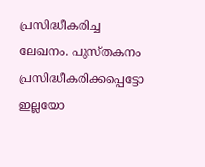പ്രസിദ്ധീകരിച്ച ലേഖനം. പുസ്തകനം പ്രസിദ്ധീകരിക്കപ്പെട്ടോ ഇല്ലയോ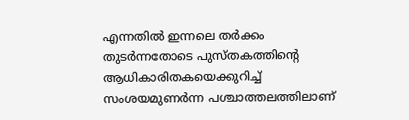എന്നതില്‍ ഇന്നലെ തര്‍ക്കം തുടര്‍ന്നതോടെ പുസ്തകത്തിന്റെ ആധികാരിതകയെക്കുറിച്ച് സംശയമുണര്‍ന്ന പശ്ചാത്തലത്തിലാണ്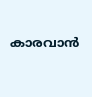കാരവാന്‍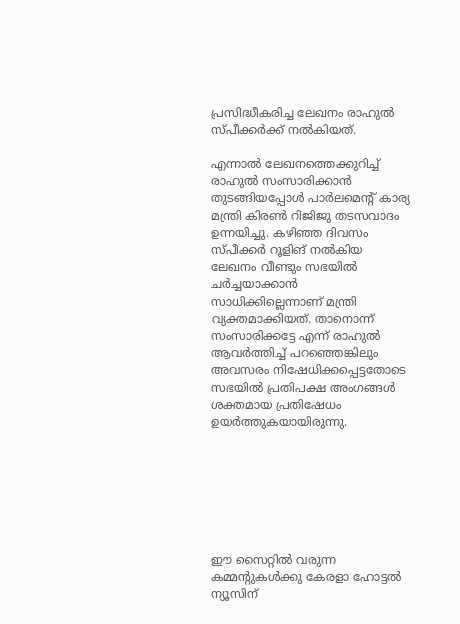പ്രസിദ്ധീകരിച്ച ലേഖനം രാഹുല്‍ സ്പീക്കര്‍ക്ക് നല്‍കിയത്.

എന്നാല്‍ ലേഖനത്തെക്കുറിച്ച് രാഹുല്‍ സംസാരിക്കാന്‍ തുടങ്ങിയപ്പോള്‍ പാര്‍ലമെന്റ് കാര്യ മന്ത്രി കിരണ്‍ റിജിജു തടസവാദം ഉന്നയിച്ചു. കഴിഞ്ഞ ദിവസം സ്പീക്കര്‍ റൂളിങ് നല്‍കിയ ലേഖനം വീണ്ടും സഭയില്‍ ചര്‍ച്ചയാക്കാന്‍ സാധിക്കില്ലെന്നാണ് മന്ത്രി വ്യക്തമാക്കിയത്. താനൊന്ന് സംസാരിക്കട്ടേ എന്ന് രാഹുല്‍ ആവര്‍ത്തിച്ച് പറഞ്ഞെങ്കിലും അവസരം നിഷേധിക്കപ്പെട്ടതോടെ സഭയില്‍ പ്രതിപക്ഷ അംഗങ്ങള്‍ ശക്തമായ പ്രതിഷേധം ഉയര്‍ത്തുകയായിരുന്നു.







ഈ സൈറ്റിൽ വരുന്ന കമ്മന്റുകൾക്കു കേരളാ ഹോട്ടൽ ന്യൂസിന്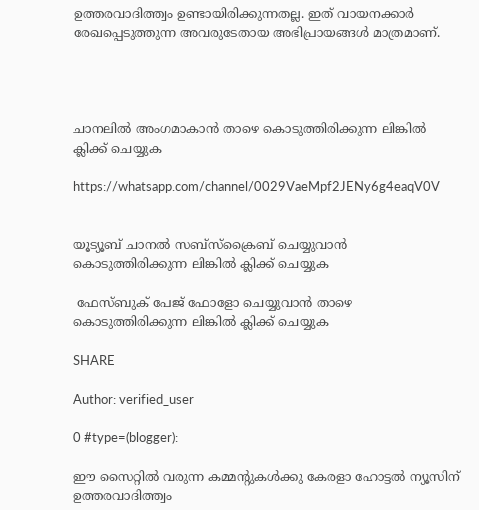ഉത്തരവാദിത്ത്വം ഉണ്ടായിരിക്കുന്നതല്ല. ഇത് വായനക്കാർ രേഖപ്പെടുത്തുന്ന അവരുടേതായ അഭിപ്രായങ്ങൾ മാത്രമാണ്.




ചാനലിൽ അംഗമാകാൻ താഴെ കൊടുത്തിരിക്കുന്ന ലിങ്കിൽ ക്ലിക്ക് ചെയ്യുക

https://whatsapp.com/channel/0029VaeMpf2JENy6g4eaqV0V


യൂട്യൂബ് ചാനൽ സബ്സ്ക്രൈബ് ചെയ്യുവാൻ കൊടുത്തിരിക്കുന്ന ലിങ്കിൽ ക്ലിക്ക് ചെയ്യുക

 ഫേസ്ബുക് പേജ് ഫോളോ ചെയ്യുവാൻ താഴെ കൊടുത്തിരിക്കുന്ന ലിങ്കിൽ ക്ലിക്ക് ചെയ്യുക

SHARE

Author: verified_user

0 #type=(blogger):

ഈ സൈറ്റിൽ വരുന്ന കമ്മന്റുകൾക്കു കേരളാ ഹോട്ടൽ ന്യൂസിന് ഉത്തരവാദിത്ത്വം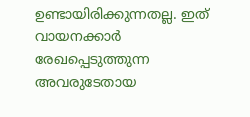ഉണ്ടായിരിക്കുന്നതല്ല. ഇത് വായനക്കാർ രേഖപ്പെടുത്തുന്ന അവരുടേതായ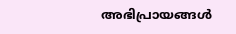അഭിപ്രായങ്ങൾ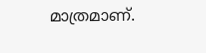മാത്രമാണ്.